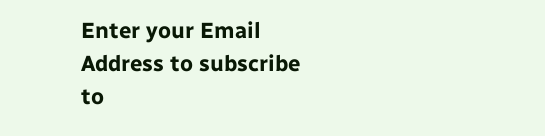Enter your Email Address to subscribe to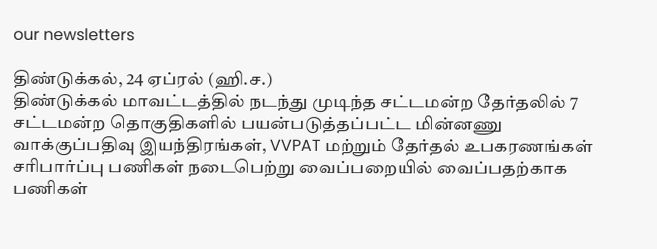our newsletters

திண்டுக்கல், 24 ஏப்ரல் (ஹி.ச.)
திண்டுக்கல் மாவட்டத்தில் நடந்து முடிந்த சட்டமன்ற தேர்தலில் 7 சட்டமன்ற தொகுதிகளில் பயன்படுத்தப்பட்ட மின்னணு வாக்குப்பதிவு இயந்திரங்கள், VVPAT மற்றும் தேர்தல் உபகரணங்கள் சரிபார்ப்பு பணிகள் நடைபெற்று வைப்பறையில் வைப்பதற்காக பணிகள்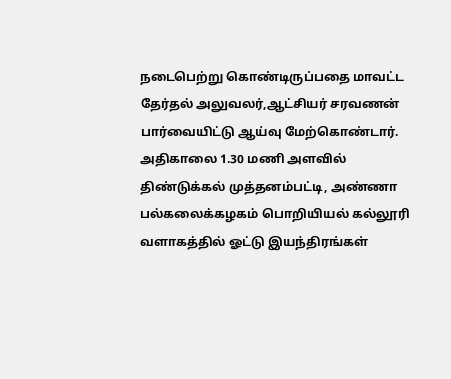நடைபெற்று கொண்டிருப்பதை மாவட்ட தேர்தல் அலுவலர்,ஆட்சியர் சரவணன் பார்வையிட்டு ஆய்வு மேற்கொண்டார்.
அதிகாலை 1.30 மணி அளவில் திண்டுக்கல் முத்தனம்பட்டி, அண்ணா பல்கலைக்கழகம் பொறியியல் கல்லூரி வளாகத்தில் ஓட்டு இயந்திரங்கள்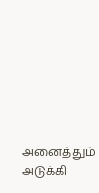அனைத்தும் அடுக்கி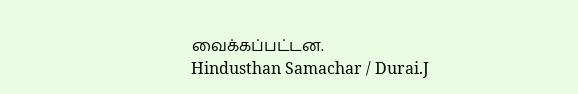வைக்கப்பட்டன.
Hindusthan Samachar / Durai.J